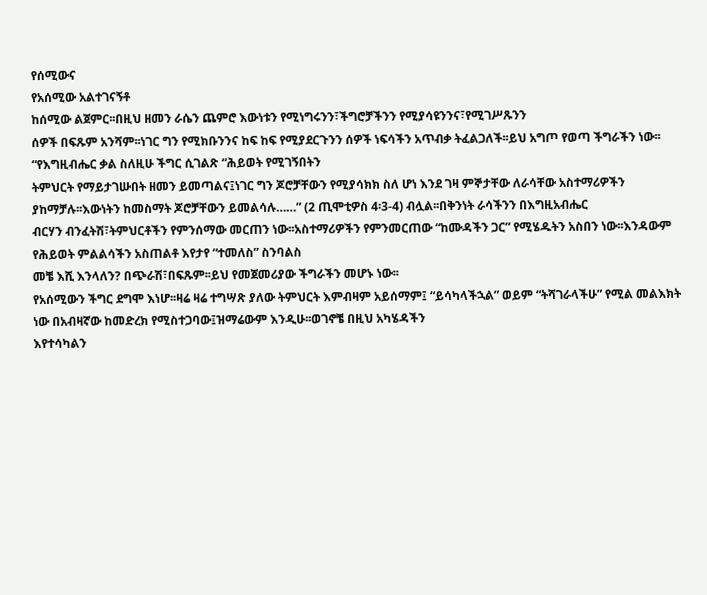የሰሚውና
የአሰሚው አልተገናኝቶ
ከሰሚው ልጀምር፡፡በዚህ ዘመን ራሴን ጨምሮ እውነቱን የሚነግሩንን፣ችግሮቻችንን የሚያሳዩንንና፣የሚገሥጹንን
ሰዎች በፍጹም አንሻም፡፡ነገር ግን የሚክቡንንና ከፍ ከፍ የሚያደርጉንን ሰዎች ነፍሳችን አጥብቃ ትፈልጋለች፡፡ይህ አግጦ የወጣ ችግራችን ነው፡፡
“የእግዚብሔር ቃል ስለዚሁ ችግር ሲገልጽ “ሕይወት የሚገኝበትን
ትምህርት የማይታገሡበት ዘመን ይመጣልና፤ነገር ግን ጆሮቻቸውን የሚያሳክክ ስለ ሆነ እንደ ገዛ ምኞታቸው ለራሳቸው አስተማሪዎችን
ያከማቻሉ፡፡እውነትን ከመስማት ጆሮቻቸውን ይመልሳሉ……” (2 ጢሞቲዎስ 4፡3-4) ብሏል፡፡በቅንነት ራሳችንን በእግዚአብሔር
ብርሃን ብንፈትሽ፣ትምህርቶችን የምንሰማው መርጠን ነው፡፡አስተማሪዎችን የምንመርጠው “ከሙዳችን ጋር” የሚሄዱትን አስበን ነው፡፡እንዳውም
የሕይወት ምልልሳችን አስጠልቶ እየታየ “ተመለስ” ስንባልስ
መቼ እሺ እንላለን? በጭራሽ፣በፍጹም፡፡ይህ የመጀመሪያው ችግራችን መሆኑ ነው፡፡
የአሰሚውን ችግር ደግሞ እነሆ፡፡ዛሬ ዛሬ ተግሣጽ ያለው ትምህርት እምብዛም አይሰማም፤ “ይሳካላችኋል” ወይም “ትሻገራላችሁ” የሚል መልእክት ነው በአብዛኛው ከመድረክ የሚስተጋባው፤ዝማሬውም እንዲሁ፡፡ወገኖቼ በዚህ አካሄዳችን
እየተሳካልን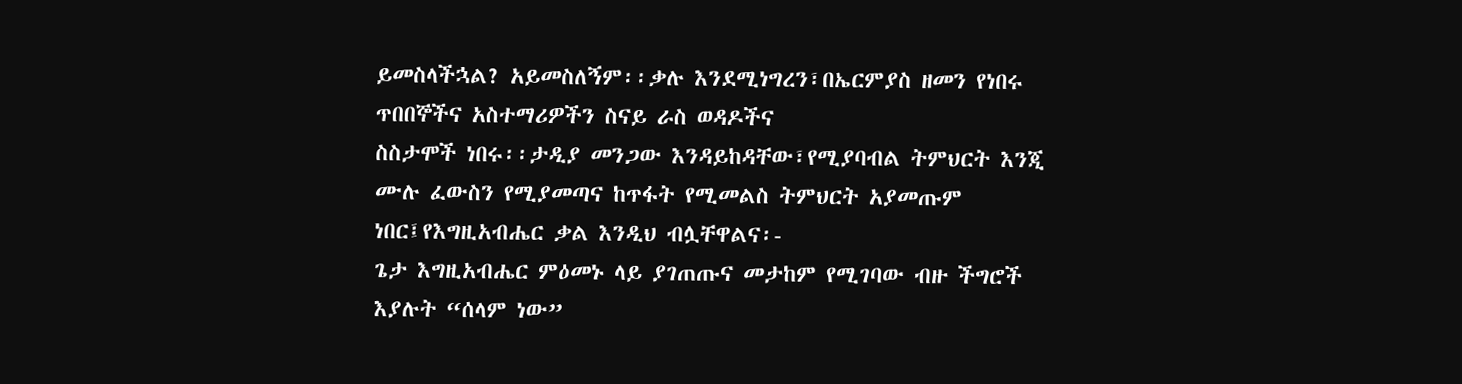ይመስላችኋል? አይመስለኝም፡፡ቃሉ እንደሚነግረን፣በኤርምያስ ዘመን የነበሩ ጥበበኞችና አስተማሪዎችን ስናይ ራስ ወዳዶችና
ስስታሞች ነበሩ፡፡ታዲያ መንጋው እንዳይከዳቸው፣የሚያባብል ትምህርት እንጂ ሙሉ ፈውስን የሚያመጣና ከጥፋት የሚመልስ ትምህርት አያመጡም
ነበር፤የእግዚአብሔር ቃል እንዲህ ብሏቸዋልና፡-
ጌታ እግዚአብሔር ምዕመኑ ላይ ያገጠጡና መታከም የሚገባው ብዙ ችግሮች እያሉት “ሰላም ነው”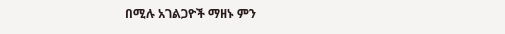በሚሉ አገልጋዮች ማዘኑ ምን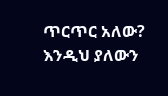ጥርጥር አለው? እንዲህ ያለውን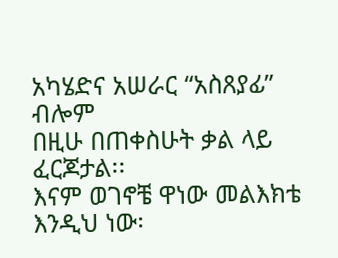አካሄድና አሠራር “አስጸያፊ” ብሎም
በዚሁ በጠቀስሁት ቃል ላይ ፈርጆታል፡፡
እናም ወገኖቼ ዋነው መልእክቴ እንዲህ ነው፡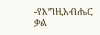-የእግዚአብሔር ቃል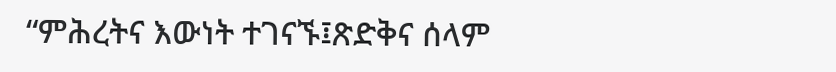“ምሕረትና እውነት ተገናኙ፤ጽድቅና ሰላም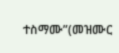ተስማሙ”(መዝሙር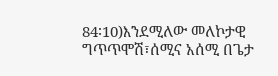84፡10)እንደሚለው መለኮታዊ ግጥጥሞሽ፣ሰሚና አሰሚ በጌታ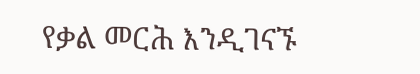የቃል መርሕ እንዲገናኙ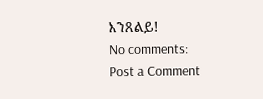እንጸልይ!
No comments:
Post a Comment